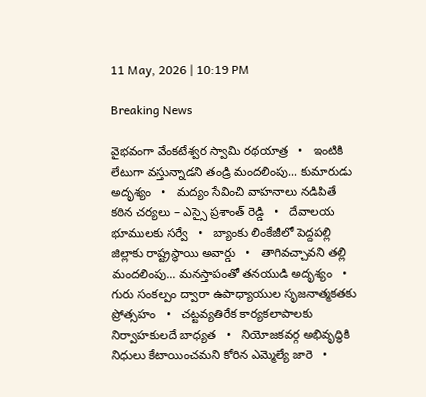11 May, 2026 | 10:19 PM

Breaking News

వైభవంగా వేంకటేశ్వర స్వామి రథయాత్ర   •   ఇంటికి లేటుగా వస్తున్నాడని తండ్రి మందలింపు... కుమారుడు అదృశ్యం   •   మద్యం సేవించి వాహనాలు నడిపితే కఠిన చర్యలు – ఎస్సై ప్రశాంత్ రెడ్డి   •   దేవాలయ భూములకు సర్వే   •   బ్యాంకు లింకేజీలో పెద్దపల్లి జిల్లాకు రాష్ట్రస్థాయి అవార్డు   •   తాగివచ్చావని తల్లి మందలింపు... మనస్తాపంతో తనయుడి అదృశ్యం   •   గురు సంకల్పం ద్వారా ఉపాధ్యాయుల సృజనాత్మకతకు ప్రోత్సహం   •   చట్టవ్యతిరేక కార్యకలాపాలకు నిర్వాహకులదే బాధ్యత   •   నియోజకవర్గ అభివృద్ధికి నిధులు కేటాయించమని కోరిన ఎమ్మెల్యే జారె   •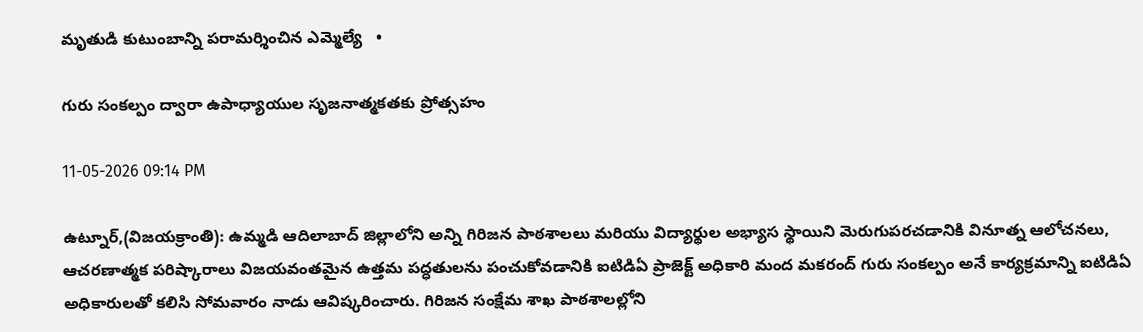మృతుడి కుటుంబాన్ని పరామర్శించిన ఎమ్మెల్యే   •

గురు సంకల్పం ద్వారా ఉపాధ్యాయుల సృజనాత్మకతకు ప్రోత్సహం

11-05-2026 09:14 PM

ఉట్నూర్,(విజయక్రాంతి): ఉమ్మడి ఆదిలాబాద్ జిల్లాలోని అన్ని గిరిజన పాఠశాలలు మరియు విద్యార్థుల అభ్యాస స్థాయిని మెరుగుపరచడానికి వినూత్న ఆలోచనలు, ఆచరణాత్మక పరిష్కారాలు విజయవంతమైన ఉత్తమ పద్ధతులను పంచుకోవడానికి ఐటిడిఏ ప్రాజెక్ట్ అధికారి మంద మకరంద్ గురు సంకల్పం అనే కార్యక్రమాన్ని ఐటిడిఏ అధికారులతో కలిసి సోమవారం నాడు ఆవిష్కరించారు. గిరిజన సంక్షేమ శాఖ పాఠశాలల్లోని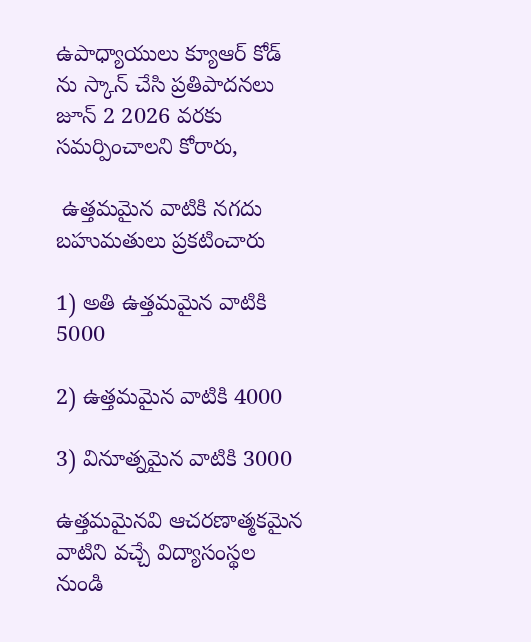ఉపాధ్యాయులు క్యూఆర్ కోడ్ ను స్కాన్ చేసి ప్రతిపాదనలు జూన్ 2 2026 వరకు సమర్పించాలని కోరారు,

 ఉత్తమమైన వాటికి నగదు బహుమతులు ప్రకటించారు

1) అతి ఉత్తమమైన వాటికి 5000

2) ఉత్తమమైన వాటికి 4000

3) వినూత్నమైన వాటికి 3000

ఉత్తమమైనవి ఆచరణాత్మకమైన వాటిని వచ్చే విద్యాసంస్థల నుండి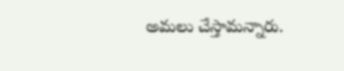అమలు చేస్తామన్నారు.